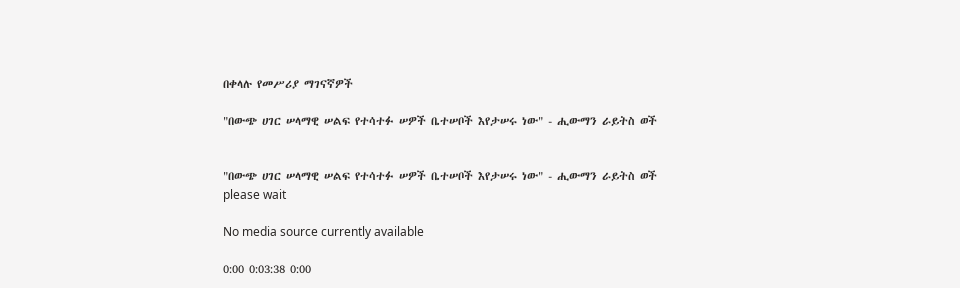በቀላሉ የመሥሪያ ማገናኛዎች

"በውጭ ሀገር ሠላማዊ ሠልፍ የተሳተፉ ሠዎች ቤተሠቦች እየታሠሩ ነው" - ሒውማን ራይትስ ወች


"በውጭ ሀገር ሠላማዊ ሠልፍ የተሳተፉ ሠዎች ቤተሠቦች እየታሠሩ ነው" - ሒውማን ራይትስ ወች
please wait

No media source currently available

0:00 0:03:38 0:00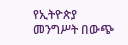የኢትዮጵያ መንግሥት በውጭ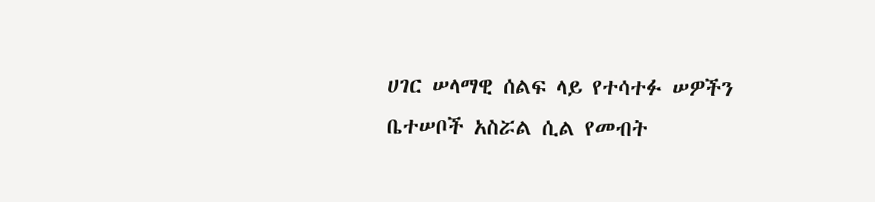ሀገር ሠላማዊ ሰልፍ ላይ የተሳተፉ ሠዎችን ቤተሠቦች አስሯል ሲል የመብት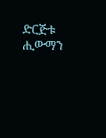ድርጅቱ ሒውማን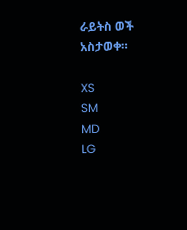ራይትስ ወች አስታወቀ።

XS
SM
MD
LG